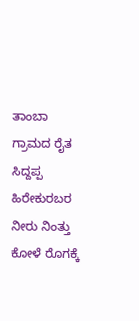ತಾಂಬಾ ಗ್ರಾಮದ ರೈತ ಸಿದ್ದಪ್ಪ ಹಿರೇಕುರಬರ ನೀರು ನಿಂತ್ತು ಕೋಳೆ ರೊಗಕ್ಕೆ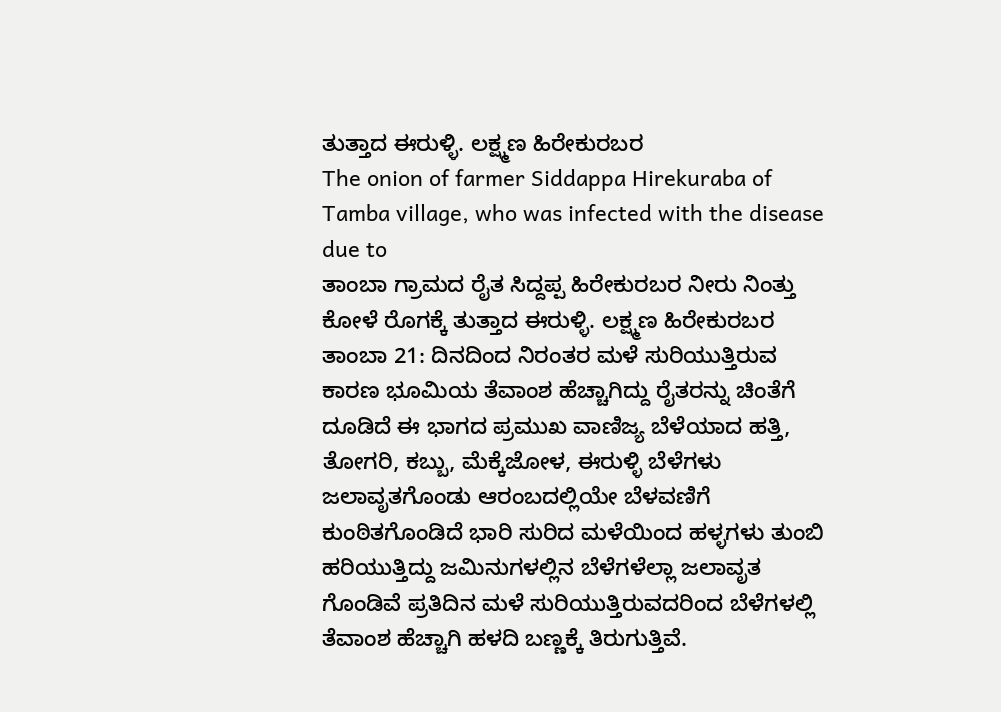ತುತ್ತಾದ ಈರುಳ್ಳಿ. ಲಕ್ಷ್ಮಣ ಹಿರೇಕುರಬರ
The onion of farmer Siddappa Hirekuraba of Tamba village, who was infected with the disease due to
ತಾಂಬಾ ಗ್ರಾಮದ ರೈತ ಸಿದ್ದಪ್ಪ ಹಿರೇಕುರಬರ ನೀರು ನಿಂತ್ತು ಕೋಳೆ ರೊಗಕ್ಕೆ ತುತ್ತಾದ ಈರುಳ್ಳಿ. ಲಕ್ಷ್ಮಣ ಹಿರೇಕುರಬರ
ತಾಂಬಾ 21: ದಿನದಿಂದ ನಿರಂತರ ಮಳೆ ಸುರಿಯುತ್ತಿರುವ ಕಾರಣ ಭೂಮಿಯ ತೆವಾಂಶ ಹೆಚ್ಚಾಗಿದ್ದು ರೈತರನ್ನು ಚಿಂತೆಗೆ ದೂಡಿದೆ ಈ ಭಾಗದ ಪ್ರಮುಖ ವಾಣಿಜ್ಯ ಬೆಳೆಯಾದ ಹತ್ತಿ, ತೋಗರಿ, ಕಬ್ಬು, ಮೆಕ್ಕೆಜೋಳ, ಈರುಳ್ಳಿ ಬೆಳೆಗಳು ಜಲಾವೃತಗೊಂಡು ಆರಂಬದಲ್ಲಿಯೇ ಬೆಳವಣಿಗೆ ಕುಂಠಿತಗೊಂಡಿದೆ ಭಾರಿ ಸುರಿದ ಮಳೆಯಿಂದ ಹಳ್ಳಗಳು ತುಂಬಿ ಹರಿಯುತ್ತಿದ್ದು ಜಮಿನುಗಳಲ್ಲಿನ ಬೆಳೆಗಳೆಲ್ಲಾ ಜಲಾವೃತ ಗೊಂಡಿವೆ ಪ್ರತಿದಿನ ಮಳೆ ಸುರಿಯುತ್ತಿರುವದರಿಂದ ಬೆಳೆಗಳಲ್ಲಿ ತೆವಾಂಶ ಹೆಚ್ಚಾಗಿ ಹಳದಿ ಬಣ್ಣಕ್ಕೆ ತಿರುಗುತ್ತಿವೆ.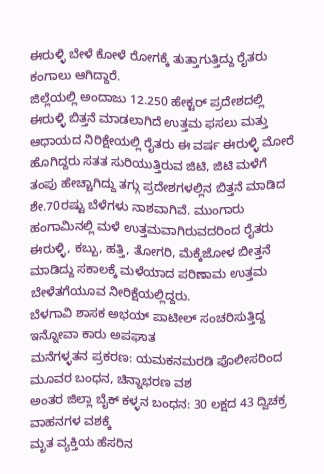ಈರುಳ್ಳಿ ಬೇಳೆ ಕೋಳೆ ರೋಗಕ್ಕೆ ತುತ್ತಾಗುತ್ತಿದ್ದು ರೈತರು ಕಂಗಾಲು ಆಗಿದ್ದಾರೆ.
ಜಿಲ್ಲೆಯಲ್ಲಿ ಅಂದಾಜು 12.250 ಹೇಕ್ಟರ್ ಪ್ರದೇಶದಲ್ಲಿ ಈರುಳ್ಳಿ ಬಿತ್ತನೆ ಮಾಡಲಾಗಿದೆ ಉತ್ತಮ ಫಸಲು ಮತ್ತು ಆಧಾಯದ ನಿರಿಕ್ಷೇಯಲ್ಲಿ ರೈತರು ಈ ವರ್ಷ ಈರುಳ್ಳಿ ಮೋರೆ ಹೊಗಿದ್ದರು ಸತತ ಸುರಿಯುತ್ತಿರುವ ಜಿಟಿ, ಜಿಟಿ ಮಳೆಗೆ ತಂಪು ಹೇಚ್ಚಾಗಿದ್ದು ತಗ್ಗು ಪ್ರದೇಶಗಳಲ್ಲಿನ ಬಿತ್ತನೆ ಮಾಡಿದ ಶೇ.70ರಷ್ಟು ಬೆಳೆಗಳು ನಾಶವಾಗಿವೆ. ಮುಂಗಾರು ಹಂಗಾಮಿನಲ್ಲಿ ಮಳೆ ಉತ್ತಮವಾಗಿರುವದರಿಂದ ರೈತರು ಈರುಳ್ಳಿ, ಕಬ್ಬು, ಹತ್ತಿ, ತೋಗರಿ, ಮೆಕ್ಕೆಜೋಳ ಬೀತ್ತನೆ ಮಾಡಿದ್ದು ಸಕಾಲಕ್ಕೆ ಮಳೆಯಾದ ಪರಿಣಾಮ ಉತ್ತಮ ಬೇಳೆತಗೆಯೂವ ನೀರಿಕ್ಷೆಯಲ್ಲಿದ್ದರು.
ಬೆಳಗಾವಿ ಶಾಸಕ ಅಭಯ್ ಪಾಟೀಲ್ ಸಂಚರಿಸುತ್ತಿದ್ದ ಇನ್ನೋವಾ ಕಾರು ಅಪಘಾತ
ಮನೆಗಳ್ಳತನ ಪ್ರಕರಣ: ಯಮಕನಮರಡಿ ಪೊಲೀಸರಿಂದ ಮೂವರ ಬಂಧನ, ಚಿನ್ನಾಭರಣ ವಶ
ಅಂತರ ಜಿಲ್ಲಾ ಬೈಕ್ ಕಳ್ಳನ ಬಂಧನ: 30 ಲಕ್ಷದ 43 ದ್ವಿಚಕ್ರ ವಾಹನಗಳ ವಶಕ್ಕೆ
ಮೃತ ವ್ಯಕ್ತಿಯ ಹೆಸರಿನ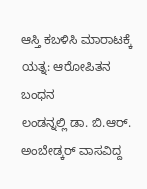ಆಸ್ತಿ ಕಬಳಿಸಿ ಮಾರಾಟಕ್ಕೆ ಯತ್ನ: ಆರೋಪಿತನ ಬಂಧನ
ಲಂಡನ್ನಲ್ಲಿ ಡಾ. ಬಿ.ಆರ್. ಅಂಬೇಡ್ಕರ್ ವಾಸವಿದ್ದ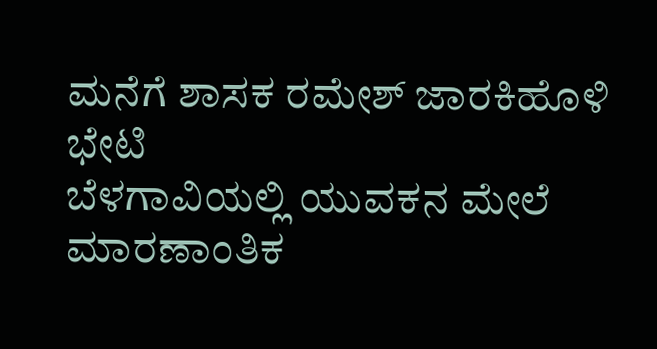ಮನೆಗೆ ಶಾಸಕ ರಮೇಶ್ ಜಾರಕಿಹೊಳಿ ಭೇಟಿ
ಬೆಳಗಾವಿಯಲ್ಲಿ ಯುವಕನ ಮೇಲೆ ಮಾರಣಾಂತಿಕ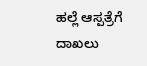ಹಲ್ಲೆ ಆಸ್ಪತ್ರೆಗೆ ದಾಖಲು